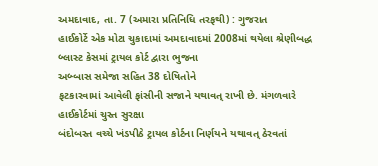અમદાવાદ, તા. 7 (અમારા પ્રતિનિધિ તરફથી) : ગુજરાત
હાઈકોર્ટે એક મોટા ચુકાદામાં અમદાવાદમાં 2008માં થયેલા શ્રેણીબદ્ધ બ્લાસ્ટ કેસમાં ટ્રાયલ કોર્ટ દ્વારા ભુજના
અબ્બાસ સમેજા સહિત 38 દોષિતોને
ફટકારવામાં આવેલી ફાંસીની સજાને યથાવત્ રાખી છે. મંગળવારે હાઈકોર્ટમાં ચુસ્ત સુરક્ષા
બંદોબસ્ત વચ્ચે ખંડપીઠે ટ્રાયલ કોર્ટના નિર્ણયને યથાવત્ ઠેરવતાં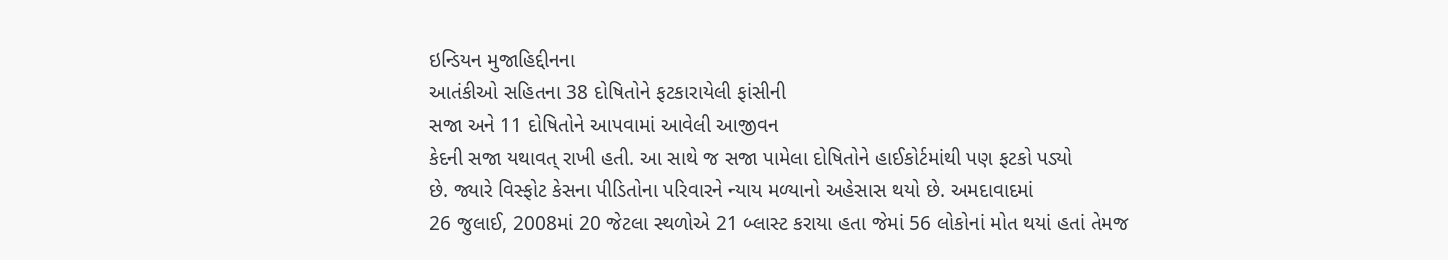ઇન્ડિયન મુજાહિદ્દીનના
આતંકીઓ સહિતના 38 દોષિતોને ફટકારાયેલી ફાંસીની
સજા અને 11 દોષિતોને આપવામાં આવેલી આજીવન
કેદની સજા યથાવત્ રાખી હતી. આ સાથે જ સજા પામેલા દોષિતોને હાઈકોર્ટમાંથી પણ ફટકો પડ્યો
છે. જ્યારે વિસ્ફોટ કેસના પીડિતોના પરિવારને ન્યાય મળ્યાનો અહેસાસ થયો છે. અમદાવાદમાં
26 જુલાઈ, 2008માં 20 જેટલા સ્થળોએ 21 બ્લાસ્ટ કરાયા હતા જેમાં 56 લોકોનાં મોત થયાં હતાં તેમજ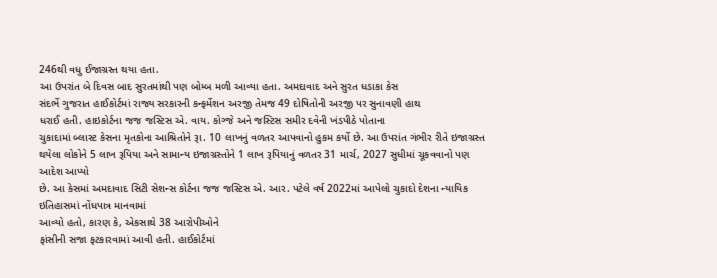246થી વધુ ઈજાગ્રસ્ત થયા હતા.
આ ઉપરાંત બે દિવસ બાદ સુરતમાંથી પણ બોમ્બ મળી આવ્યા હતા. અમદાવાદ અને સુરત ધડાકા કેસ
સંદર્ભે ગુજરાત હાઈકોર્ટમાં રાજ્ય સરકારની કન્ફર્મેશન અરજી તેમજ 49 દોષિતોની અરજી પર સુનાવણી હાથ
ધરાઈ હતી. હાઇકોર્ટના જજ જસ્ટિસ એ. વાય. કોગ્જે અને જસ્ટિસ સમીર દવેની ખંડપીઠે પોતાના
ચુકાદામાં બ્લાસ્ટ કેસના મૃતકોના આશ્રિતોને રૂા. 10 લાખનું વળતર આપવાનો હુકમ કર્યો છે. આ ઉપરાંત ગંભીર રીતે ઇજાગ્રસ્ત
થયેલા લોકોને 5 લાખ રૂપિયા અને સામાન્ય ઇજાગ્રસ્તોને 1 લાખ રૂપિયાનું વળતર 31 માર્ચ, 2027 સુધીમાં ચૂકવવાનો પણ આદેશ આપ્યો
છે. આ કેસમાં અમદાવાદ સિટી સેશન્સ કોર્ટના જજ જસ્ટિસ એ. આર. પટેલે વર્ષ 2022માં આપેલો ચુકાદો દેશના ન્યાયિક ઇતિહાસમાં નોંધપાત્ર માનવામાં
આવ્યો હતો, કારણ કે, એકસાથે 38 આરોપીઓને
ફાંસીની સજા ફટકારવામાં આવી હતી. હાઈકોર્ટમાં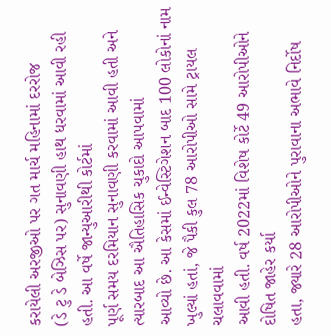કરાયેલી અરજીઓ પર ગત માર્ચ મહિનામાં દરરોજ
(ડે ટુ ડે બેઝિસ પર) સુનાવણી હાથ ધરવામાં આવી રહી હતી. આ વર્ષે જાન્યુઆરીથી કોર્ટમાં
પૂર્ણ સમય દરમિયાન સુનાવણી કરવામાં આવી હતી અને ત્યારબાદ આ ઐતિહાસિક ચુકાદો આપવામાં
આવ્યો છે. આ કેસમાં ઈન્વેસ્ટિગેશન બાદ 100 લોકોનાં નામ ખુલ્યાં હતાં, જે પૈકી કુલ 78 આરોપીઓ સામે ટ્રાયલ ચલાવવામાં
આવી હતી. વર્ષ 2022માં વિશેષ કોર્ટે 49 આરોપીઓને દોષિત જાહેર કર્યા
હતા, જ્યારે 28 આરોપીઓને પુરાવાના અભાવે નિર્દોષ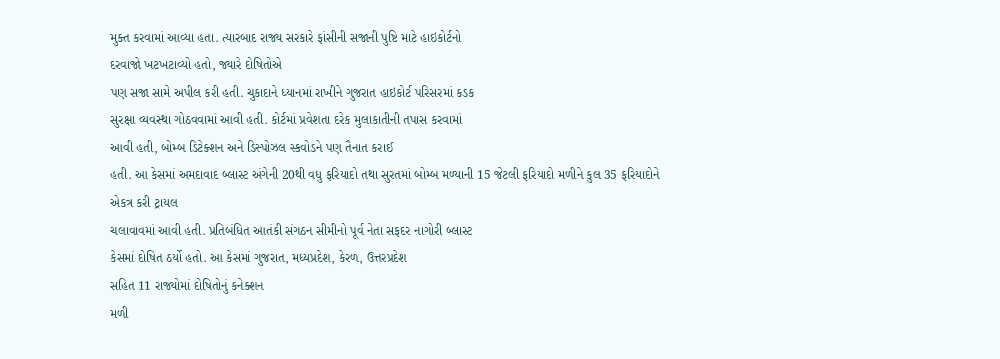મુક્ત કરવામાં આવ્યા હતા. ત્યારબાદ રાજ્ય સરકારે ફાંસીની સજાની પુષ્ટિ માટે હાઇકોર્ટનો
દરવાજો ખટખટાવ્યો હતો, જ્યારે દોષિતોએ
પણ સજા સામે અપીલ કરી હતી. ચુકાદાને ધ્યાનમાં રાખીને ગુજરાત હાઇકોર્ટ પરિસરમાં કડક
સુરક્ષા વ્યવસ્થા ગોઠવવામાં આવી હતી. કોર્ટમાં પ્રવેશતા દરેક મુલાકાતીની તપાસ કરવામાં
આવી હતી, બોમ્બ ડિટેક્શન અને ડિસ્પોઝલ સ્કવોડને પણ તૈનાત કરાઈ
હતી. આ કેસમાં અમદાવાદ બ્લાસ્ટ અંગેની 20થી વધુ ફરિયાદો તથા સુરતમાં બોમ્બ મળ્યાની 15 જેટલી ફરિયાદો મળીને કુલ 35 ફરિયાદોને એકત્ર કરી ટ્રાયલ
ચલાવાવમાં આવી હતી. પ્રતિબંધિત આતંકી સંગઠન સીમીનો પૂર્વ નેતા સફદર નાગોરી બ્લાસ્ટ
કેસમાં દોષિત ઠર્યો હતો. આ કેસમાં ગુજરાત, મધ્યપ્રદેશ, કેરળ, ઉત્તરપ્રદેશ
સહિત 11 રાજ્યોમાં દોષિતોનું કનેક્શન
મળી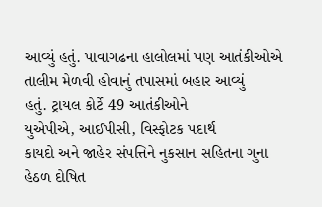આવ્યું હતું. પાવાગઢના હાલોલમાં પણ આતંકીઓએ તાલીમ મેળવી હોવાનું તપાસમાં બહાર આવ્યું
હતું. ટ્રાયલ કોર્ટે 49 આતંકીઓને
યુએપીએ, આઈપીસી, વિસ્ફોટક પદાર્થ
કાયદો અને જાહેર સંપત્તિને નુકસાન સહિતના ગુના હેઠળ દોષિત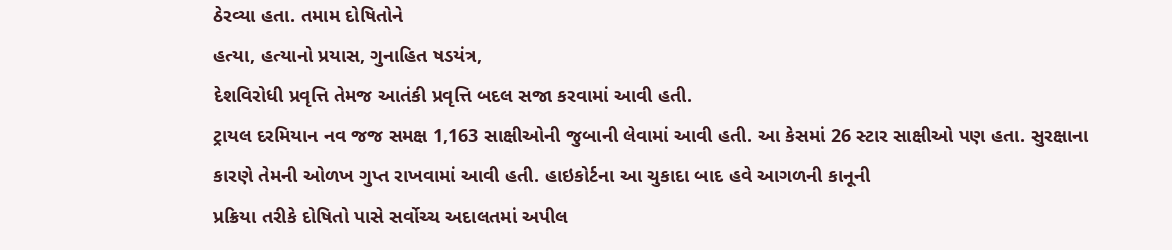ઠેરવ્યા હતા. તમામ દોષિતોને
હત્યા, હત્યાનો પ્રયાસ, ગુનાહિત ષડયંત્ર,
દેશવિરોધી પ્રવૃત્તિ તેમજ આતંકી પ્રવૃત્તિ બદલ સજા કરવામાં આવી હતી.
ટ્રાયલ દરમિયાન નવ જજ સમક્ષ 1,163 સાક્ષીઓની જુબાની લેવામાં આવી હતી. આ કેસમાં 26 સ્ટાર સાક્ષીઓ પણ હતા. સુરક્ષાના
કારણે તેમની ઓળખ ગુપ્ત રાખવામાં આવી હતી. હાઇકોર્ટના આ ચુકાદા બાદ હવે આગળની કાનૂની
પ્રક્રિયા તરીકે દોષિતો પાસે સર્વોચ્ચ અદાલતમાં અપીલ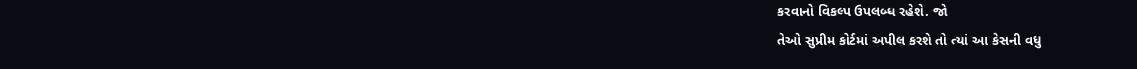કરવાનો વિકલ્પ ઉપલબ્ધ રહેશે. જો
તેઓ સુપ્રીમ કોર્ટમાં અપીલ કરશે તો ત્યાં આ કેસની વધુ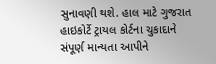સુનાવણી થશે. હાલ માટે ગુજરાત
હાઇકોર્ટે ટ્રાયલ કોર્ટના ચુકાદાને સંપૂર્ણ માન્યતા આપીને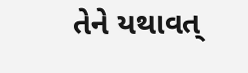તેને યથાવત્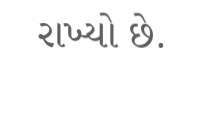રાખ્યો છે.